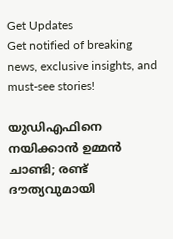Get Updates
Get notified of breaking news, exclusive insights, and must-see stories!

യുഡിഎഫിനെ നയിക്കാന്‍ ഉമ്മന്‍ ചാണ്ടി; രണ്ട് ദൗത്യവുമായി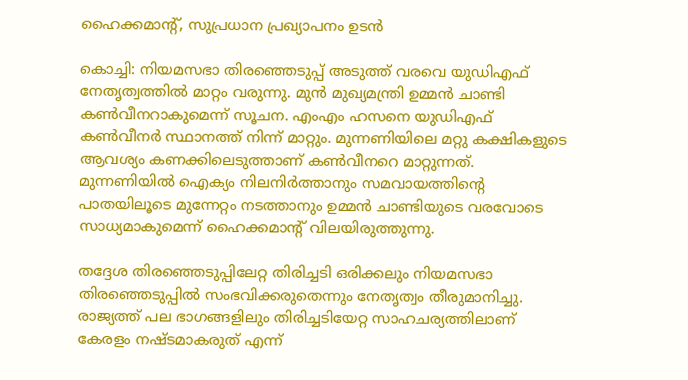ഹൈക്കമാന്റ്, സുപ്രധാന പ്രഖ്യാപനം ഉടന്‍

കൊച്ചി: നിയമസഭാ തിരഞ്ഞെടുപ്പ് അടുത്ത് വരവെ യുഡിഎഫ് നേതൃത്വത്തില്‍ മാറ്റം വരുന്നു. മുന്‍ മുഖ്യമന്ത്രി ഉമ്മന്‍ ചാണ്ടി കണ്‍വീനറാകുമെന്ന് സൂചന. എംഎം ഹസനെ യുഡിഎഫ് കണ്‍വീനര്‍ സ്ഥാനത്ത് നിന്ന് മാറ്റും. മുന്നണിയിലെ മറ്റു കക്ഷികളുടെ ആവശ്യം കണക്കിലെടുത്താണ് കണ്‍വീനറെ മാറ്റുന്നത്. മുന്നണിയില്‍ ഐക്യം നിലനിര്‍ത്താനും സമവായത്തിന്റെ പാതയിലൂടെ മുന്നേറ്റം നടത്താനും ഉമ്മന്‍ ചാണ്ടിയുടെ വരവോടെ സാധ്യമാകുമെന്ന് ഹൈക്കമാന്റ് വിലയിരുത്തുന്നു.

തദ്ദേശ തിരഞ്ഞെടുപ്പിലേറ്റ തിരിച്ചടി ഒരിക്കലും നിയമസഭാ തിരഞ്ഞെടുപ്പില്‍ സംഭവിക്കരുതെന്നും നേതൃത്വം തീരുമാനിച്ചു. രാജ്യത്ത് പല ഭാഗങ്ങളിലും തിരിച്ചടിയേറ്റ സാഹചര്യത്തിലാണ് കേരളം നഷ്ടമാകരുത് എന്ന്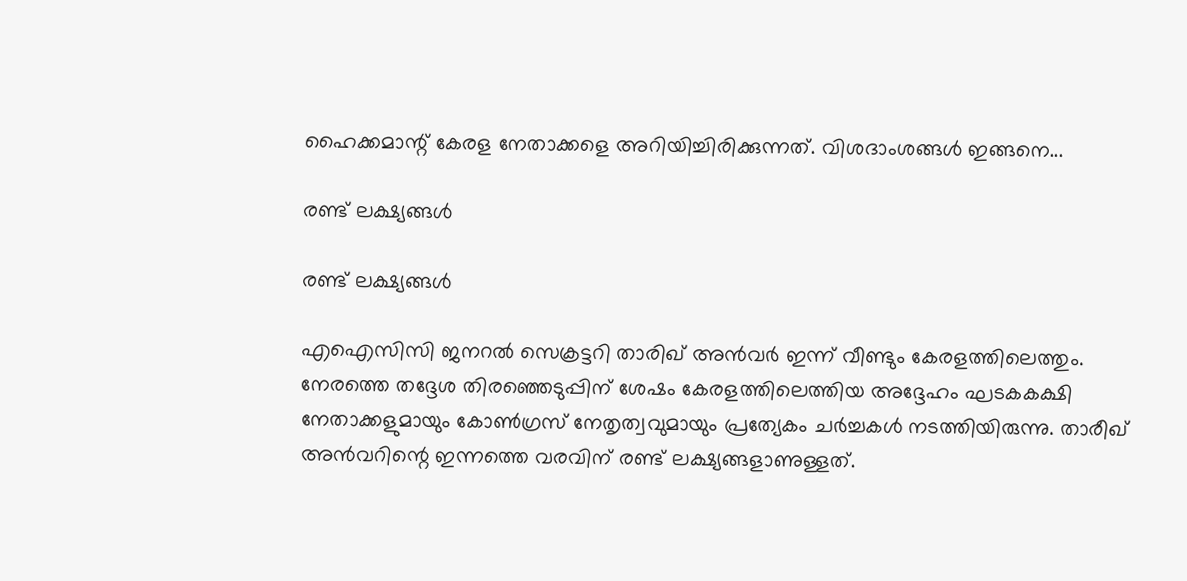ഹൈക്കമാന്റ് കേരള നേതാക്കളെ അറിയിച്ചിരിക്കുന്നത്. വിശദാംശങ്ങള്‍ ഇങ്ങനെ...

രണ്ട് ലക്ഷ്യങ്ങള്‍

രണ്ട് ലക്ഷ്യങ്ങള്‍

എഐസിസി ജനറല്‍ സെക്രട്ടറി താരിഖ് അന്‍വര്‍ ഇന്ന് വീണ്ടും കേരളത്തിലെത്തും. നേരത്തെ തദ്ദേശ തിരഞ്ഞെടുപ്പിന് ശേഷം കേരളത്തിലെത്തിയ അദ്ദേഹം ഘടകകക്ഷി നേതാക്കളുമായും കോണ്‍ഗ്രസ് നേതൃത്വവുമായും പ്രത്യേകം ചര്‍ച്ചകള്‍ നടത്തിയിരുന്നു. താരീഖ് അന്‍വറിന്റെ ഇന്നത്തെ വരവിന് രണ്ട് ലക്ഷ്യങ്ങളാണുള്ളത്.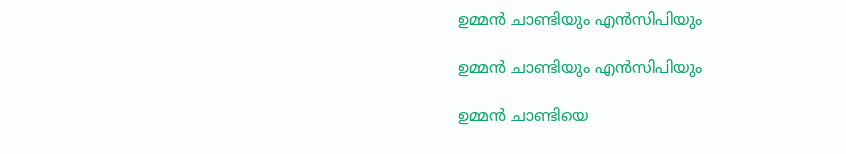ഉമ്മന്‍ ചാണ്ടിയും എന്‍സിപിയും

ഉമ്മന്‍ ചാണ്ടിയും എന്‍സിപിയും

ഉമ്മന്‍ ചാണ്ടിയെ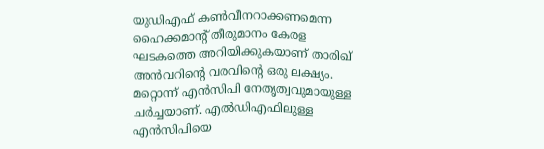യുഡിഎഫ് കണ്‍വീനറാക്കണമെന്ന ഹൈക്കമാന്റ് തീരുമാനം കേരള ഘടകത്തെ അറിയിക്കുകയാണ് താരിഖ് അന്‍വറിന്റെ വരവിന്റെ ഒരു ലക്ഷ്യം. മറ്റൊന്ന് എന്‍സിപി നേതൃത്വവുമായുള്ള ചര്‍ച്ചയാണ്. എല്‍ഡിഎഫിലുള്ള എന്‍സിപിയെ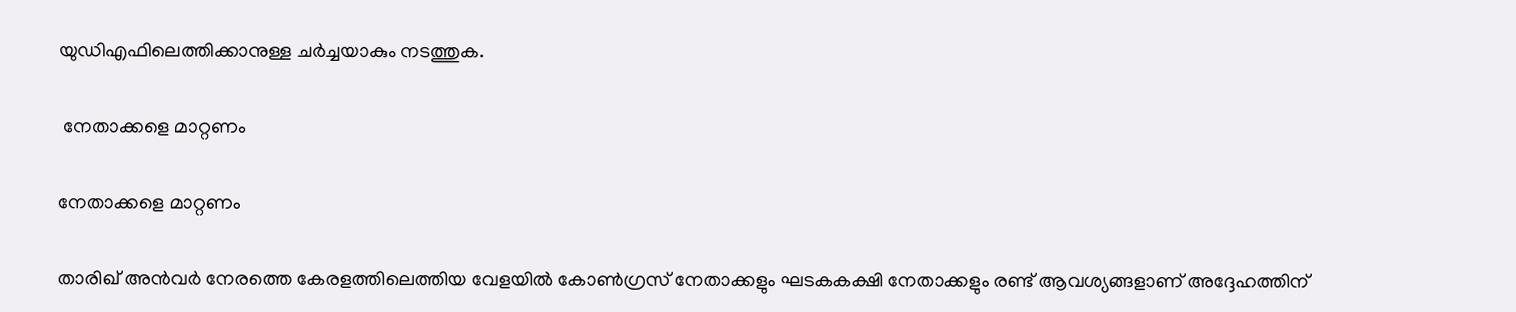യുഡിഎഫിലെത്തിക്കാനുള്ള ചര്‍ച്ചയാകും നടത്തുക.

 നേതാക്കളെ മാറ്റണം

നേതാക്കളെ മാറ്റണം

താരിഖ് അന്‍വര്‍ നേരത്തെ കേരളത്തിലെത്തിയ വേളയില്‍ കോണ്‍ഗ്രസ് നേതാക്കളും ഘടകകക്ഷി നേതാക്കളും രണ്ട് ആവശ്യങ്ങളാണ് അദ്ദേഹത്തിന്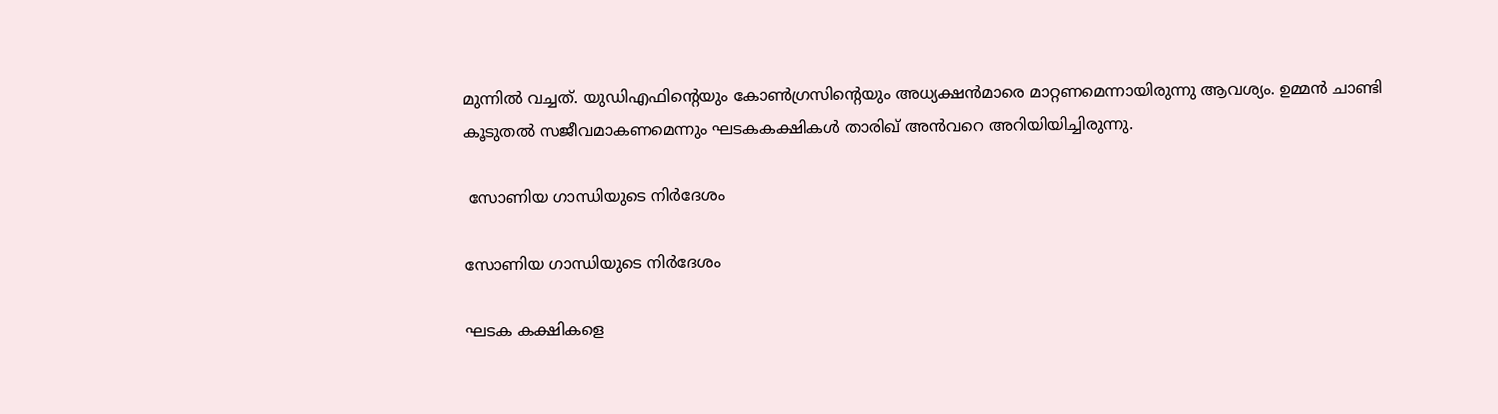മുന്നില്‍ വച്ചത്. യുഡിഎഫിന്റെയും കോണ്‍ഗ്രസിന്റെയും അധ്യക്ഷന്‍മാരെ മാറ്റണമെന്നായിരുന്നു ആവശ്യം. ഉമ്മന്‍ ചാണ്ടി കൂടുതല്‍ സജീവമാകണമെന്നും ഘടകകക്ഷികള്‍ താരിഖ് അന്‍വറെ അറിയിയിച്ചിരുന്നു.

 സോണിയ ഗാന്ധിയുടെ നിര്‍ദേശം

സോണിയ ഗാന്ധിയുടെ നിര്‍ദേശം

ഘടക കക്ഷികളെ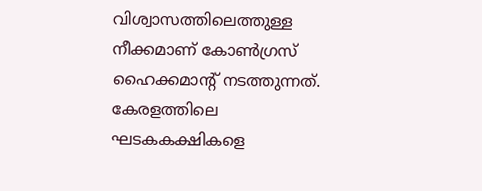വിശ്വാസത്തിലെത്തുള്ള നീക്കമാണ് കോണ്‍ഗ്രസ് ഹൈക്കമാന്റ് നടത്തുന്നത്. കേരളത്തിലെ ഘടകകക്ഷികളെ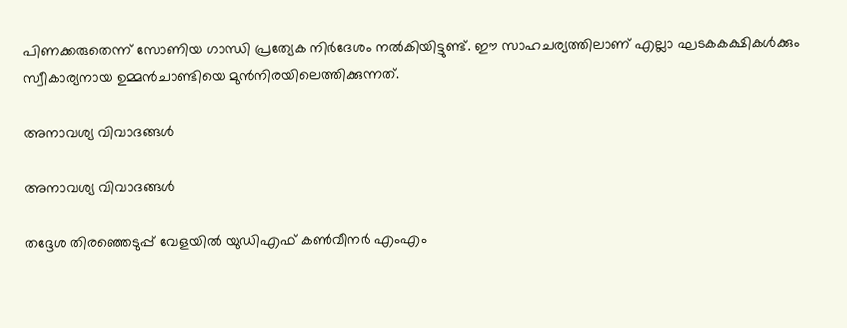പിണക്കരുതെന്ന് സോണിയ ഗാന്ധി പ്രത്യേക നിര്‍ദേശം നല്‍കിയിട്ടുണ്ട്. ഈ സാഹചര്യത്തിലാണ് എല്ലാ ഘടകകക്ഷികള്‍ക്കും സ്വീകാര്യനായ ഉമ്മന്‍ചാണ്ടിയെ മുന്‍നിരയിലെത്തിക്കുന്നത്.

അനാവശ്യ വിവാദങ്ങള്‍

അനാവശ്യ വിവാദങ്ങള്‍

തദ്ദേശ തിരഞ്ഞെടുപ്പ് വേളയില്‍ യുഡിഎഫ് കണ്‍വീനര്‍ എംഎം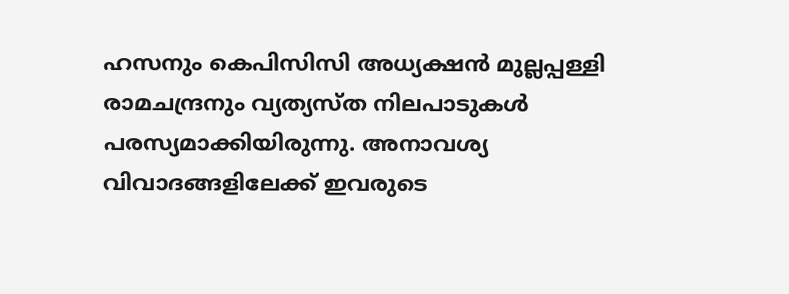ഹസനും കെപിസിസി അധ്യക്ഷന്‍ മുല്ലപ്പള്ളി രാമചന്ദ്രനും വ്യത്യസ്ത നിലപാടുകള്‍ പരസ്യമാക്കിയിരുന്നു. അനാവശ്യ വിവാദങ്ങളിലേക്ക് ഇവരുടെ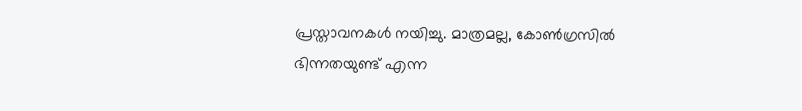പ്രസ്താവനകള്‍ നയിച്ചു. മാത്രമല്ല, കോണ്‍ഗ്രസില്‍ ഭിന്നതയുണ്ട് എന്ന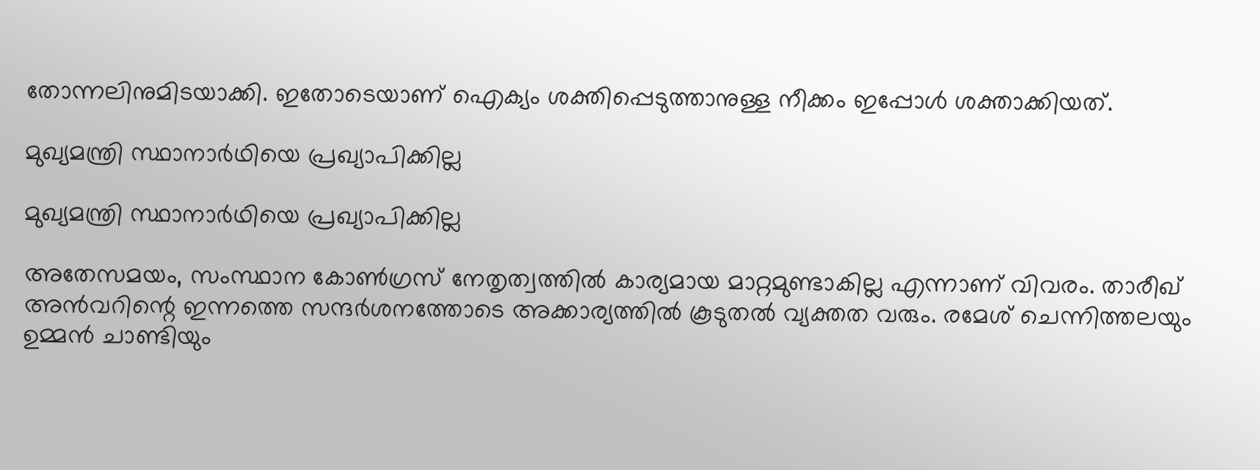തോന്നലിനുമിടയാക്കി. ഇതോടെയാണ് ഐക്യം ശക്തിപ്പെടുത്താനുള്ള നീക്കം ഇപ്പോള്‍ ശക്താക്കിയത്.

മുഖ്യമന്ത്രി സ്ഥാനാര്‍ഥിയെ പ്രഖ്യാപിക്കില്ല

മുഖ്യമന്ത്രി സ്ഥാനാര്‍ഥിയെ പ്രഖ്യാപിക്കില്ല

അതേസമയം, സംസ്ഥാന കോണ്‍ഗ്രസ് നേതൃത്വത്തില്‍ കാര്യമായ മാറ്റമുണ്ടാകില്ല എന്നാണ് വിവരം. താരീഖ് അന്‍വറിന്റെ ഇന്നത്തെ സന്ദര്‍ശനത്തോടെ അക്കാര്യത്തില്‍ കൂടുതല്‍ വ്യക്തത വരും. രമേശ് ചെന്നിത്തലയും ഉമ്മന്‍ ചാണ്ടിയും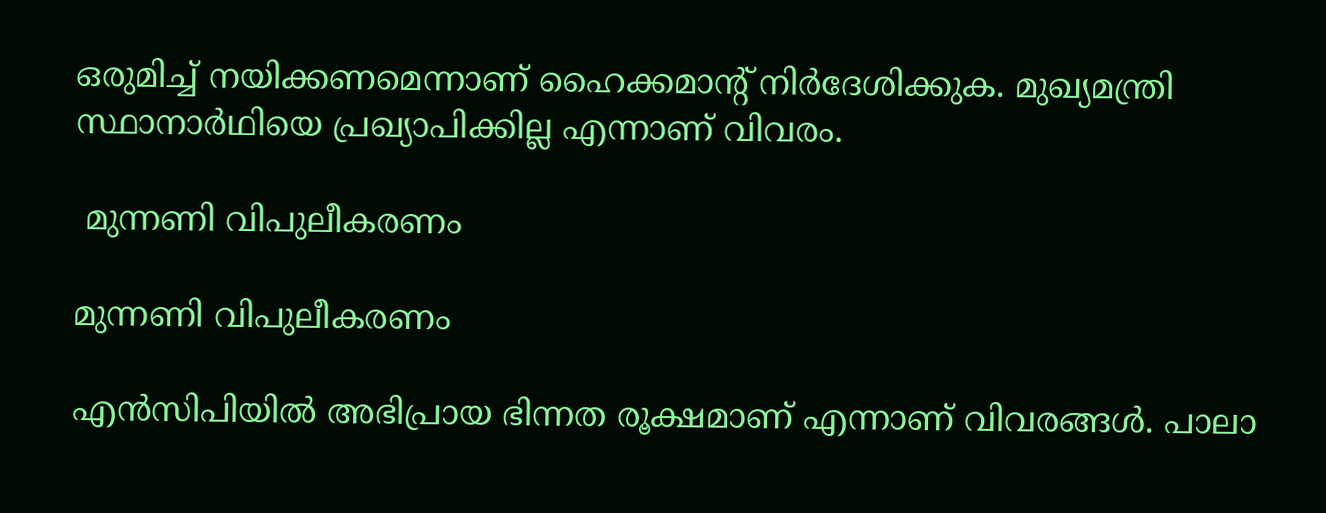ഒരുമിച്ച് നയിക്കണമെന്നാണ് ഹൈക്കമാന്റ് നിര്‍ദേശിക്കുക. മുഖ്യമന്ത്രി സ്ഥാനാര്‍ഥിയെ പ്രഖ്യാപിക്കില്ല എന്നാണ് വിവരം.

 മുന്നണി വിപുലീകരണം

മുന്നണി വിപുലീകരണം

എന്‍സിപിയില്‍ അഭിപ്രായ ഭിന്നത രൂക്ഷമാണ് എന്നാണ് വിവരങ്ങള്‍. പാലാ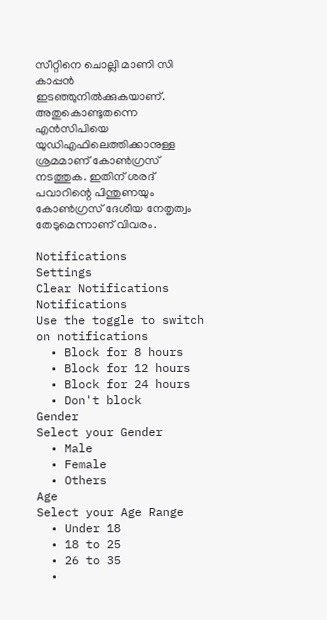സീറ്റിനെ ചൊല്ലി മാണി സി കാപ്പന്‍ ഇടഞ്ഞുനില്‍ക്കുകയാണ്. അതുകൊണ്ടുതന്നെ എന്‍സിപിയെ യുഡിഎഫിലെത്തിക്കാനുള്ള ശ്രമമാണ് കോണ്‍ഗ്രസ് നടത്തുക. ഇതിന് ശരദ് പവാറിന്റെ പിന്തുണയും കോണ്‍ഗ്രസ് ദേശീയ നേതൃത്വം തേടുമെന്നാണ് വിവരം.

Notifications
Settings
Clear Notifications
Notifications
Use the toggle to switch on notifications
  • Block for 8 hours
  • Block for 12 hours
  • Block for 24 hours
  • Don't block
Gender
Select your Gender
  • Male
  • Female
  • Others
Age
Select your Age Range
  • Under 18
  • 18 to 25
  • 26 to 35
  •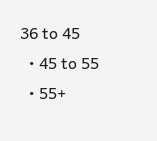36 to 45
  • 45 to 55
  • 55+